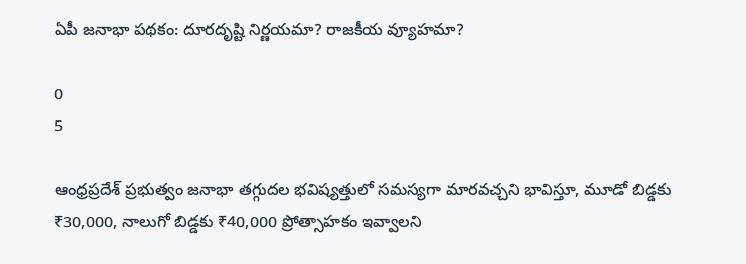ఏపీ జనాభా పథకం: దూరదృష్టి నిర్ణయమా? రాజకీయ వ్యూహమా?

0
5

ఆంధ్రప్రదేశ్ ప్రభుత్వం జనాభా తగ్గుదల భవిష్యత్తులో సమస్యగా మారవచ్చని భావిస్తూ, మూడో బిడ్డకు ₹30,000, నాలుగో బిడ్డకు ₹40,000 ప్రోత్సాహకం ఇవ్వాలని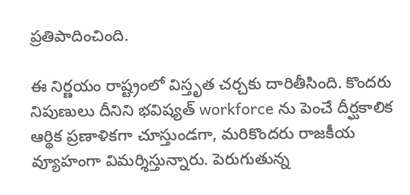ప్రతిపాదించింది.

ఈ నిర్ణయం రాష్ట్రంలో విస్తృత చర్చకు దారితీసింది. కొందరు నిపుణులు దీనిని భవిష్యత్ workforce ను పెంచే దీర్ఘకాలిక ఆర్థిక ప్రణాళికగా చూస్తుండగా, మరికొందరు రాజకీయ వ్యూహంగా విమర్శిస్తున్నారు. పెరుగుతున్న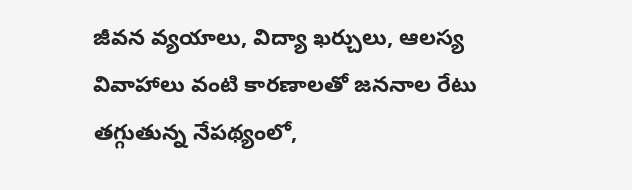జీవన వ్యయాలు, విద్యా ఖర్చులు, ఆలస్య వివాహాలు వంటి కారణాలతో జననాల రేటు తగ్గుతున్న నేపథ్యంలో,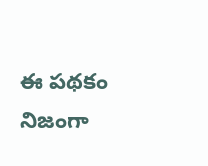ఈ పథకం నిజంగా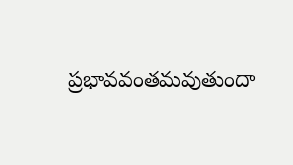ప్రభావవంతమవుతుందా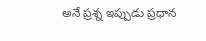అనే ప్రశ్న ఇప్పుడు ప్రధాన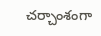చర్చాంశంగా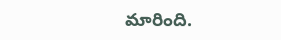మారింది.